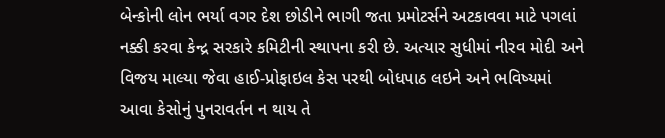બેન્કોની લોન ભર્યા વગર દેશ છોડીને ભાગી જતા પ્રમોટર્સને અટકાવવા માટે પગલાં નક્કી કરવા કેન્દ્ર સરકારે કમિટીની સ્થાપના કરી છે. અત્યાર સુધીમાં નીરવ મોદી અને વિજય માલ્યા જેવા હાઈ-પ્રોફાઇલ કેસ પરથી બોધપાઠ લઇને અને ભવિષ્યમાં આવા કેસોનું પુનરાવર્તન ન થાય તે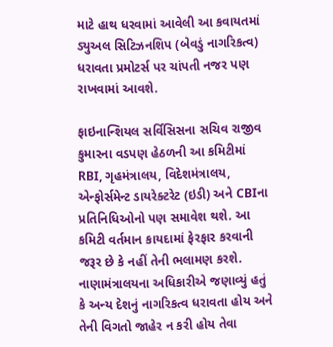માટે હાથ ધરવામાં આવેલી આ કવાયતમાં ડ્યુઅલ સિટિઝનશિપ (બેવડું નાગરિકત્વ) ધરાવતા પ્રમોટર્સ પર ચાંપતી નજર પણ રાખવામાં આવશે.

ફાઇનાન્શિયલ સર્વિસિસના સચિવ રાજીવ કુમારના વડપણ હેઠળની આ કમિટીમાં RBI, ગૃહમંત્રાલય, વિદેશમંત્રાલય, એન્ફોર્સમેન્ટ ડાયરેક્ટરેટ (ઇડી) અને CBIના પ્રતિનિધિઓનો પણ સમાવેશ થશે. આ કમિટી વર્તમાન કાયદામાં ફેરફાર કરવાની જરૂર છે કે નહીં તેની ભલામણ કરશે. નાણામંત્રાલયના અધિકારીએ જણાવ્યું હતું કે અન્ય દેશનું નાગરિકત્વ ધરાવતા હોય અને તેની વિગતો જાહેર ન કરી હોય તેવા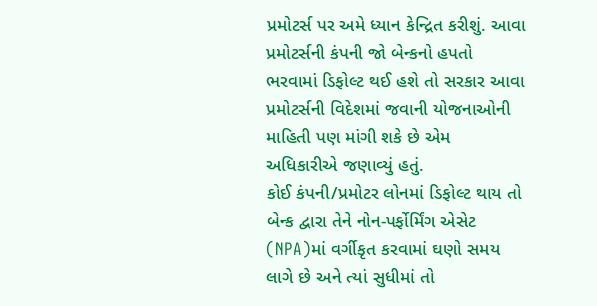પ્રમોટર્સ પર અમે ધ્યાન કેન્દ્રિત કરીશું. આવા પ્રમોટર્સની કંપની જો બેન્કનો હપતો ભરવામાં ડિફોલ્ટ થઈ હશે તો સરકાર આવા પ્રમોટર્સની વિદેશમાં જવાની યોજનાઓની માહિતી પણ માંગી શકે છે એમ અધિકારીએ જણાવ્યું હતું.
કોઈ કંપની/પ્રમોટર લોનમાં ડિફોલ્ટ થાય તો બેન્ક દ્વારા તેને નોન-પર્ફોર્મિંગ એસેટ (NPA)માં વર્ગીકૃત કરવામાં ઘણો સમય લાગે છે અને ત્યાં સુધીમાં તો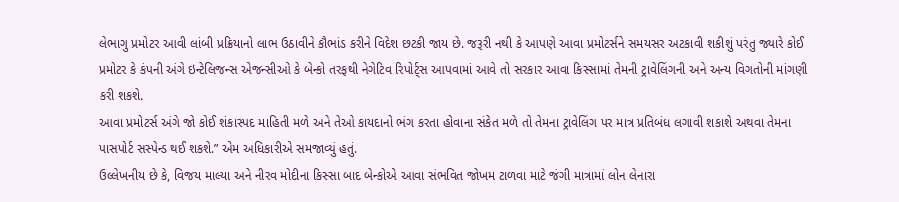લેભાગુ પ્રમોટર આવી લાંબી પ્રક્રિયાનો લાભ ઉઠાવીને કૌભાંડ કરીને વિદેશ છટકી જાય છે. જરૂરી નથી કે આપણે આવા પ્રમોટર્સને સમયસર અટકાવી શકીશું પરંતુ જ્યારે કોઈ પ્રમોટર કે કંપની અંગે ઇન્ટેલિજન્સ એજન્સીઓ કે બેન્કો તરફથી નેગેટિવ રિપોર્ટ્સ આપવામાં આવે તો સરકાર આવા કિસ્સામાં તેમની ટ્રાવેલિંગની અને અન્ય વિગતોની માંગણી કરી શકશે.
આવા પ્રમોટર્સ અંગે જો કોઈ શંકાસ્પદ માહિતી મળે અને તેઓ કાયદાનો ભંગ કરતા હોવાના સંકેત મળે તો તેમના ટ્રાવેલિંગ પર માત્ર પ્રતિબંધ લગાવી શકાશે અથવા તેમના પાસપોર્ટ સસ્પેન્ડ થઈ શકશે.” એમ અધિકારીએ સમજાવ્યું હતું.
ઉલ્લેખનીય છે કે, વિજય માલ્યા અને નીરવ મોદીના કિસ્સા બાદ બેન્કોએ આવા સંભવિત જોખમ ટાળવા માટે જંગી માત્રામાં લોન લેનારા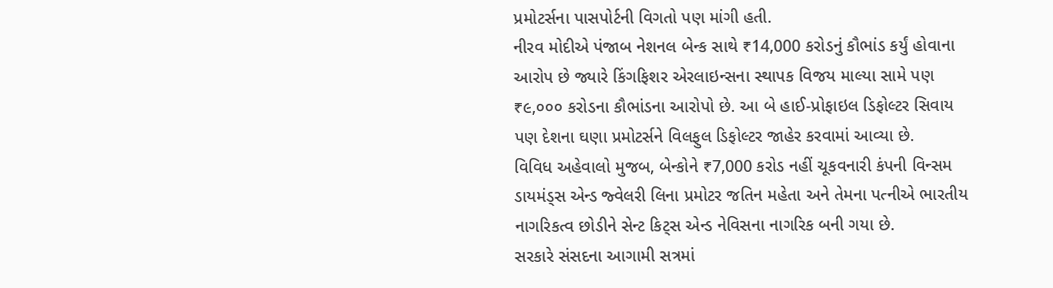પ્રમોટર્સના પાસપોર્ટની વિગતો પણ માંગી હતી.
નીરવ મોદીએ પંજાબ નેશનલ બેન્ક સાથે ₹14,000 કરોડનું કૌભાંડ કર્યું હોવાના આરોપ છે જ્યારે કિંગફિશર એરલાઇન્સના સ્થાપક વિજય માલ્યા સામે પણ ₹૯,૦૦૦ કરોડના કૌભાંડના આરોપો છે. આ બે હાઈ-પ્રોફાઇલ ડિફોલ્ટર સિવાય પણ દેશના ઘણા પ્રમોટર્સને વિલફુલ ડિફોલ્ટર જાહેર કરવામાં આવ્યા છે.
વિવિધ અહેવાલો મુજબ, બેન્કોને ₹7,000 કરોડ નહીં ચૂકવનારી કંપની વિન્સમ ડાયમંડ્સ એન્ડ જ્વેલરી લિના પ્રમોટર જતિન મહેતા અને તેમના પત્નીએ ભારતીય નાગરિકત્વ છોડીને સેન્ટ કિટ્સ એન્ડ નેવિસના નાગરિક બની ગયા છે.
સરકારે સંસદના આગામી સત્રમાં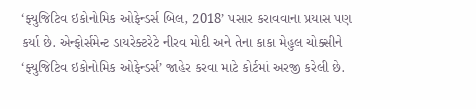‘ફ્યુજિટિવ ઇકોનોમિક ઓફેન્ડર્સ બિલ, 2018’ પસાર કરાવવાના પ્રયાસ પણ કર્યા છે. એન્ફોર્સમેન્ટ ડાયરેક્ટરેટે નીરવ મોદી અને તેના કાકા મેહુલ ચોક્સીને ‘ફ્યુજિટિવ ઇકોનોમિક ઓફેન્ડર્સ’ જાહેર કરવા માટે કોર્ટમાં અરજી કરેલી છે.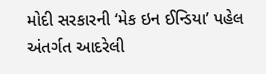મોદી સરકારની ‘મેક ઇન ઈન્ડિયા’ પહેલ અંતર્ગત આદરેલી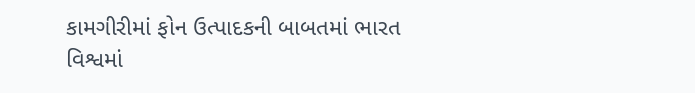કામગીરીમાં ફોન ઉત્પાદકની બાબતમાં ભારત વિશ્વમાં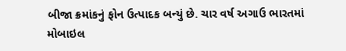બીજા ક્રમાંકનું ફોન ઉત્પાદક બન્યું છે. ચાર વર્ષ અગાઉ ભારતમાં મોબાઇલ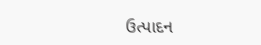ઉત્પાદન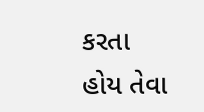કરતા હોય તેવા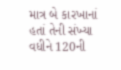માત્ર બે કારખાનાં હતાં તેની સંખ્યા વધીને 120ની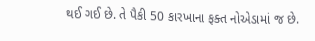થઈ ગઈ છે. તે પૈકી 50 કારખાના ફક્ત નોએડામાં જ છે.